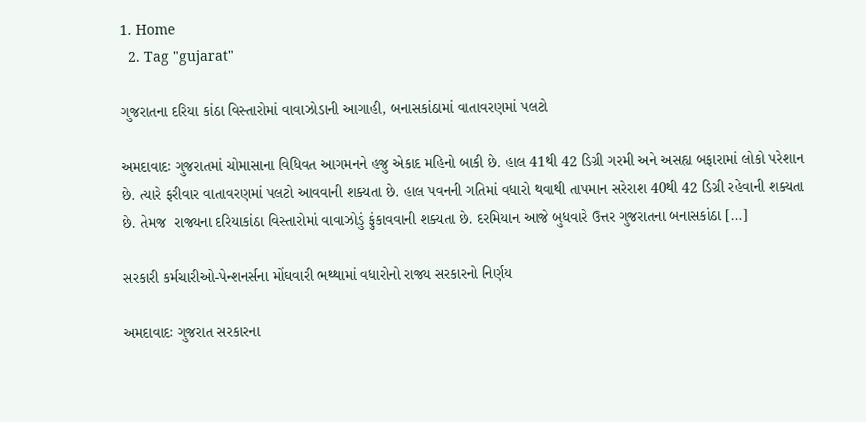1. Home
  2. Tag "gujarat"

ગુજરાતના દરિયા કાંઠા વિસ્તારોમાં વાવાઝોડાની આગાહી, બનાસકાંઠામાં વાતાવરણમાં પલટો

અમદાવાદઃ ગુજરાતમાં ચોમાસાના વિધિવત આગમનને હજુ એકાદ મહિનો બાકી છે. હાલ 41થી 42 ડિગ્રી ગરમી અને અસહ્ય બફારામાં લોકો પરેશાન છે. ત્યારે ફરીવાર વાતાવરણમાં પલટો આવવાની શક્યતા છે. હાલ પવનની ગતિમાં વધારો થવાથી તાપમાન સરેરાશ 40થી 42 ડિગ્રી રહેવાની શક્યતા છે. તેમજ  રાજ્યના દરિયાકાંઠા વિસ્તારોમાં વાવાઝોડું ફુંકાવવાની શક્યતા છે. દરમિયાન આજે બુધવારે ઉત્તર ગુજરાતના બનાસકાંઠા […]

સરકારી કર્મચારીઓ-પેન્શનર્સના મોંઘવારી ભથ્થામાં વધારોનો રાજ્ય સરકારનો નિર્ણય

અમદાવાદઃ ગુજરાત સરકારના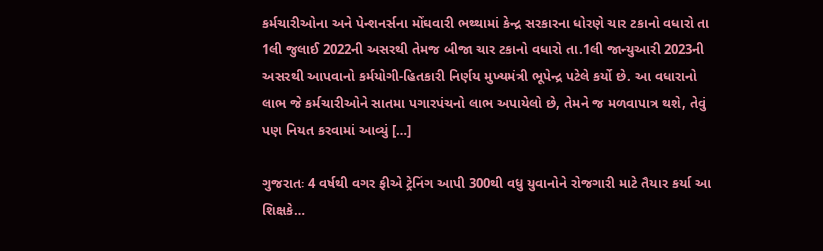કર્મચારીઓના અને પેન્શનર્સના મોંઘવારી ભથ્થામાં કેન્દ્ર સરકારના ધોરણે ચાર ટકાનો વધારો તા 1લી જુલાઈ 2022ની અસરથી તેમજ બીજા ચાર ટકાનો વધારો તા.1લી જાન્યુઆરી 2023ની અસરથી આપવાનો કર્મયોગી-હિતકારી નિર્ણય મુખ્યમંત્રી ભૂપેન્દ્ર પટેલે કર્યો છે. આ વધારાનો લાભ જે કર્મચારીઓને સાતમા પગારપંચનો લાભ અપાયેલો છે, તેમને જ મળવાપાત્ર થશે, તેવું પણ નિયત કરવામાં આવ્યું […]

ગુજરાતઃ 4 વર્ષથી વગર ફીએ ટ્રેનિંગ આપી 300થી વધુ યુવાનોને રોજગારી માટે તૈયાર કર્યા આ શિક્ષકે…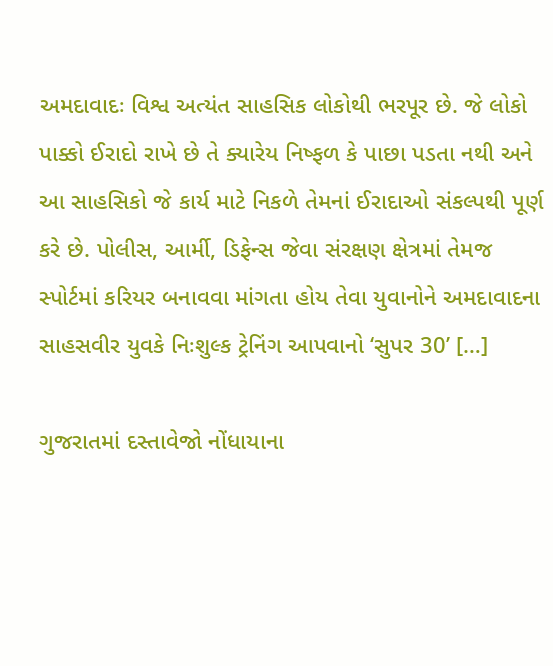અમદાવાદઃ વિશ્વ અત્યંત સાહસિક લોકોથી ભરપૂર છે. જે લોકો પાક્કો ઈરાદો રાખે છે તે ક્યારેય નિષ્ફળ કે પાછા પડતા નથી અને આ સાહસિકો જે કાર્ય માટે નિકળે તેમનાં ઈરાદાઓ સંકલ્પથી પૂર્ણ કરે છે. પોલીસ, આર્મી, ડિફેન્સ જેવા સંરક્ષણ ક્ષેત્રમાં તેમજ સ્પોર્ટમાં કરિયર બનાવવા માંગતા હોય તેવા યુવાનોને અમદાવાદના સાહસવીર યુવકે નિઃશુલ્ક ટ્રેનિંગ આપવાનો ‘સુપર 30’ […]

ગુજરાતમાં દસ્તાવેજો નોંધાયાના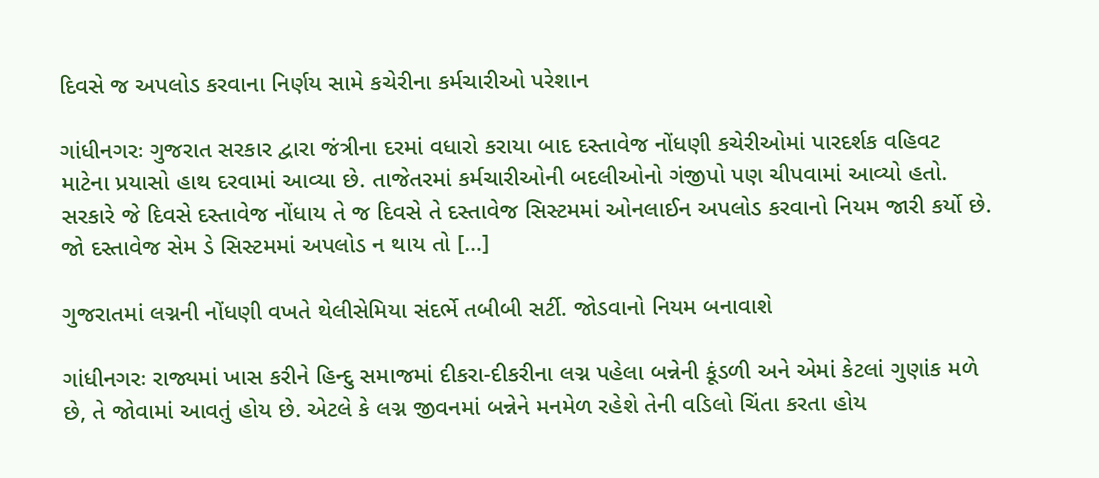દિવસે જ અપલોડ કરવાના નિર્ણય સામે કચેરીના કર્મચારીઓ પરેશાન

ગાંધીનગરઃ ગુજરાત સરકાર દ્વારા જંત્રીના દરમાં વધારો કરાયા બાદ દસ્તાવેજ નોંધણી કચેરીઓમાં પારદર્શક વહિવટ માટેના પ્રયાસો હાથ દરવામાં આવ્યા છે. તાજેતરમાં કર્મચારીઓની બદલીઓનો ગંજીપો પણ ચીપવામાં આવ્યો હતો. સરકારે જે દિવસે દસ્તાવેજ નોંધાય તે જ દિવસે તે દસ્તાવેજ સિસ્ટમમાં ઓનલાઈન અપલોડ કરવાનો નિયમ જારી કર્યો છે. જો દસ્તાવેજ સેમ ડે સિસ્ટમમાં અપલોડ ન થાય તો […]

ગુજરાતમાં લગ્નની નોંધણી વખતે થેલીસેમિયા સંદર્ભે તબીબી સર્ટી. જોડવાનો નિયમ બનાવાશે

ગાંધીનગરઃ રાજ્યમાં ખાસ કરીને હિન્દુ સમાજમાં દીકરા-દીકરીના લગ્ન પહેલા બન્નેની કૂંડળી અને એમાં કેટલાં ગુણાંક મળે છે, તે જોવામાં આવતું હોય છે. એટલે કે લગ્ન જીવનમાં બન્નેને મનમેળ રહેશે તેની વડિલો ચિંતા કરતા હોય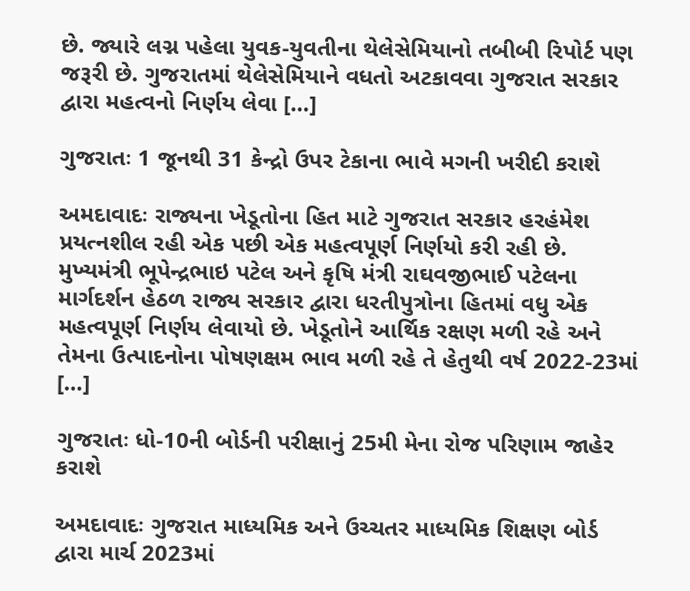છે. જ્યારે લગ્ન પહેલા યુવક-યુવતીના થેલેસેમિયાનો તબીબી રિપોર્ટ પણ જરૂરી છે. ગુજરાતમાં થેલેસેમિયાને વધતો અટકાવવા ગુજરાત સરકાર દ્વારા મહત્વનો નિર્ણય લેવા […]

ગુજરાતઃ 1 જૂનથી 31 કેન્દ્રો ઉપર ટેકાના ભાવે મગની ખરીદી કરાશે

અમદાવાદઃ રાજ્યના ખેડૂતોના હિત માટે ગુજરાત સરકાર હરહંમેશ પ્રયત્નશીલ રહી એક પછી એક મહત્વપૂર્ણ નિર્ણયો કરી રહી છે. મુખ્યમંત્રી ભૂપેન્દ્રભાઇ પટેલ અને કૃષિ મંત્રી રાઘવજીભાઈ પટેલના માર્ગદર્શન હેઠળ રાજ્ય સરકાર દ્વારા ધરતીપુત્રોના હિતમાં વધુ એક મહત્વપૂર્ણ નિર્ણય લેવાયો છે. ખેડૂતોને આર્થિક રક્ષણ મળી રહે અને તેમના ઉત્પાદનોના પોષણક્ષમ ભાવ મળી રહે તે હેતુથી વર્ષ 2022-23માં […]

ગુજરાતઃ ધો-10ની બોર્ડની પરીક્ષાનું 25મી મેના રોજ પરિણામ જાહેર કરાશે

અમદાવાદઃ ગુજરાત માધ્યમિક અને ઉચ્ચતર માધ્યમિક શિક્ષણ બોર્ડ દ્વારા માર્ચ 2023માં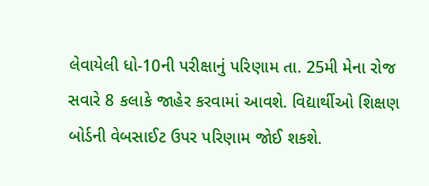લેવાયેલી ધો-10ની પરીક્ષાનું પરિણામ તા. 25મી મેના રોજ સવારે 8 કલાકે જાહેર કરવામાં આવશે. વિદ્યાર્થીઓ શિક્ષણ બોર્ડની વેબસાઈટ ઉપર પરિણામ જોઈ શકશે.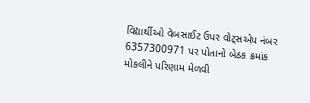વિદ્યાર્થીઓ વેબસાઈટ ઉપર વોટ્સએપ નંબર 6357300971 પર પોતાનો બેઠક ક્રમાંક મોકલીને પરિણામ મેળવી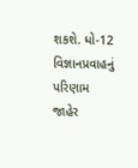શકશે. ધો-12 વિજ્ઞાનપ્રવાહનું પરિણામ જાહેર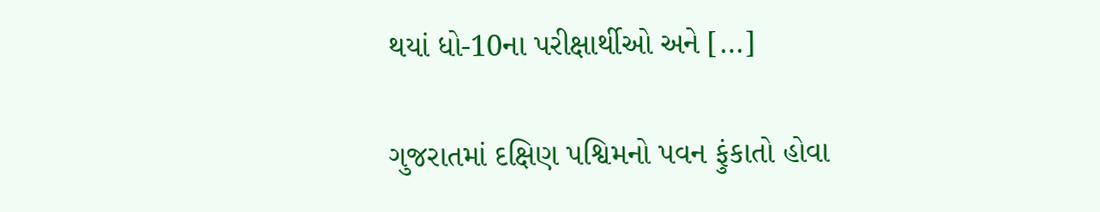થયાં ધો-10ના પરીક્ષાર્થીઓ અને […]

ગુજરાતમાં દક્ષિણ પશ્વિમનો પવન ફુંકાતો હોવા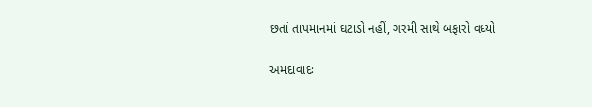છતાં તાપમાનમાં ઘટાડો નહીં, ગરમી સાથે બફારો વધ્યો

અમદાવાદઃ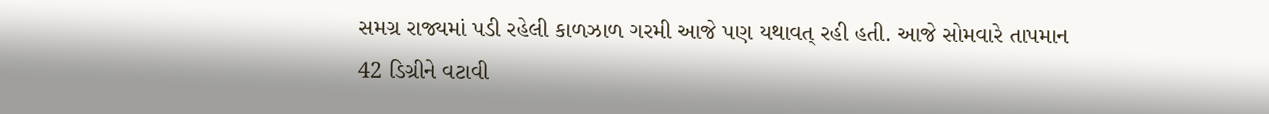સમગ્ર રાજ્યમાં પડી રહેલી કાળઝાળ ગરમી આજે પણ યથાવત્ રહી હતી. આજે સોમવારે તાપમાન 42 ડિગ્રીને વટાવી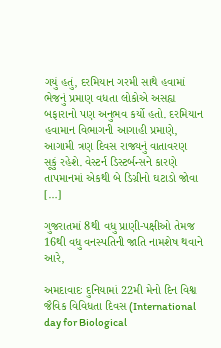ગયું હતું, દરમિયાન ગરમી સાથે હવામાં ભેજનું પ્રમાણ વધતા લોકોએ અસહ્ય બફારાનો પણ અનુભવ કર્યો હતો. દરમિયાન હવામાન વિભાગની આગાહી પ્રમાણે, આગામી ત્રણ દિવસ રાજ્યનું વાતાવરણ સૂકું રહેશે. વેસ્ટર્ન ડિસ્ટર્બન્સને કારણે તાપમાનમાં એકથી બે ડિગ્રીનો ઘટાડો જોવા […]

ગુજરાતમાં 8થી વધુ પ્રાણી-પક્ષીઓ તેમજ 16થી વધુ વનસ્પતિની જાતિ નામશેષ થવાને આરે,

અમદાવાદઃ દુનિયામાં 22મી મેનો દિન વિશ્વ જૈવિક વિવિધતા દિવસ (International day for Biological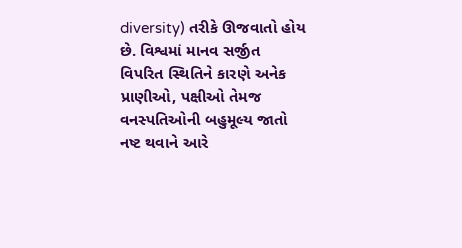diversity) તરીકે ઊજવાતો હોય છે. વિશ્વમાં માનવ સર્જીત  વિપરિત સ્થિતિને કારણે અનેક પ્રાણીઓ, પક્ષીઓ તેમજ વનસ્પતિઓની બહુમૂલ્ય જાતો નષ્ટ થવાને આરે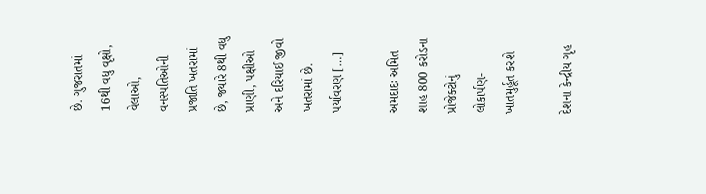છે. ગુજરાતમાં 16થી વધુ વૃક્ષો, વેલાઓ, વનસ્પતિઓની પ્રજાતિ ખતરામાં છે, જ્યારે 8થી વધુ પ્રાણી, પક્ષીઓ અને દરિયાઈ જીવો ખતરામાં છે. પર્યાવરણ […]

અમદાદઃ અમિત શાહ 800 કરોડના પ્રોજેક્ટોનું લોકાર્પણ-ખાતમુર્હૂત કરશે

દેશના કેન્દ્રીય ગૃહ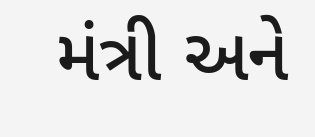મંત્રી અને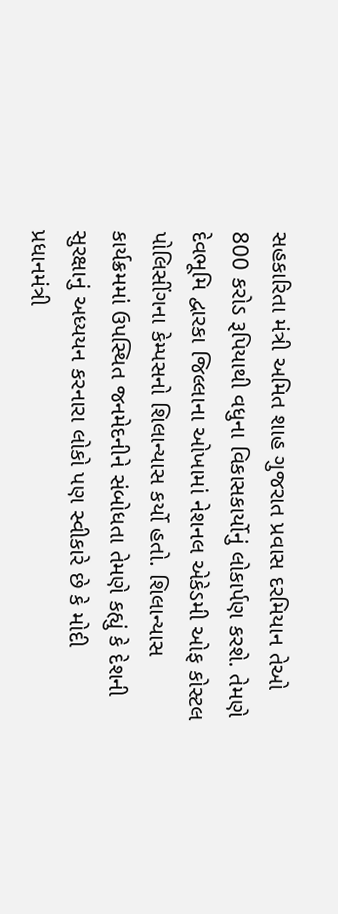સહકારિતા મંત્રી અમિત શાહ ગુજરાત પ્રવાસ દરમિયાન તેઓ 800 કરોડ રૂપિયાથી વધુના વિકાસકાર્યોનું લોકાર્પણ કરશે. તેમણે દેવભૂમિ દ્વારકા જિલ્લાના ઓખામાં નેશનલ એકેડમી ઓફ કોસ્ટલ પોલિસીંગના કેમ્પસનો શિલાન્યાસ કર્યો હતો. શિલાન્યાસ કાર્યક્રમમાં ઉપસ્થિત જનમેદનીને સંબોધતા તેમણે કહ્યું કે દેશની સુરક્ષાનું અધ્યયન કરનારા લોકો પણ સ્વીકારે છે કે મોદી પ્રધાનમંત્રી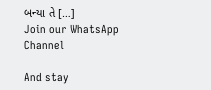બન્યા તે […]
Join our WhatsApp Channel

And stay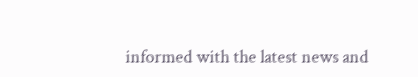informed with the latest news and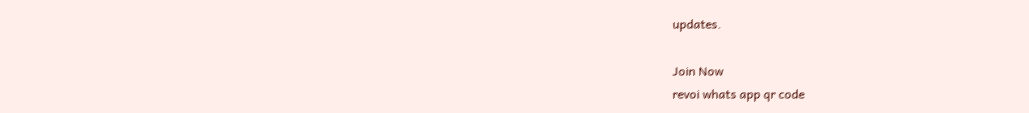updates.

Join Now
revoi whats app qr code